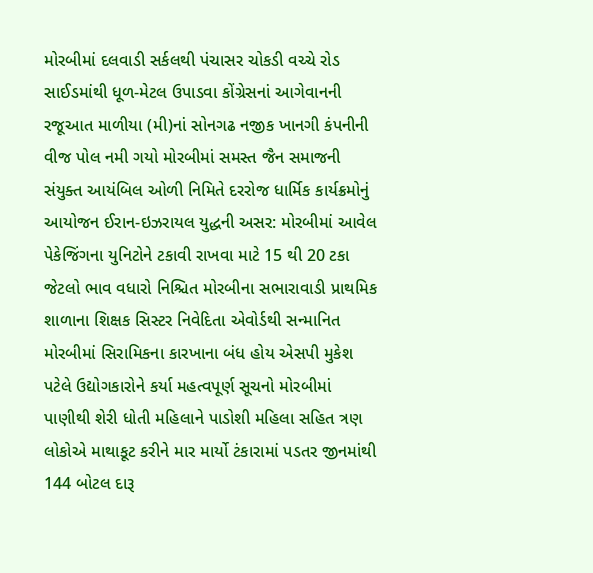મોરબીમાં દલવાડી સર્કલથી પંચાસર ચોકડી વચ્ચે રોડ સાઈડમાંથી ધૂળ-મેટલ ઉપાડવા કોંગ્રેસનાં આગેવાનની રજૂઆત માળીયા (મી)નાં સોનગઢ નજીક ખાનગી કંપનીની વીજ પોલ નમી ગયો મોરબીમાં સમસ્ત જૈન સમાજની સંયુક્ત આયંબિલ ઓળી નિમિતે દરરોજ ધાર્મિક કાર્યક્રમોનું આયોજન ઈરાન-ઇઝરાયલ યુદ્ધની અસર: મોરબીમાં આવેલ પેકેજિંગના યુનિટોને ટકાવી રાખવા માટે 15 થી 20 ટકા જેટલો ભાવ વધારો નિશ્ચિત મોરબીના સભારાવાડી પ્રાથમિક શાળાના શિક્ષક સિસ્ટર નિવેદિતા એવોર્ડથી સન્માનિત મોરબીમાં સિરામિકના કારખાના બંધ હોય એસપી મુકેશ પટેલે ઉદ્યોગકારોને કર્યા મહત્વપૂર્ણ સૂચનો મોરબીમાં પાણીથી શેરી ધોતી મહિલાને પાડોશી મહિલા સહિત ત્રણ લોકોએ માથાકૂટ કરીને માર માર્યો ટંકારામાં પડતર જીનમાંથી 144 બોટલ દારૂ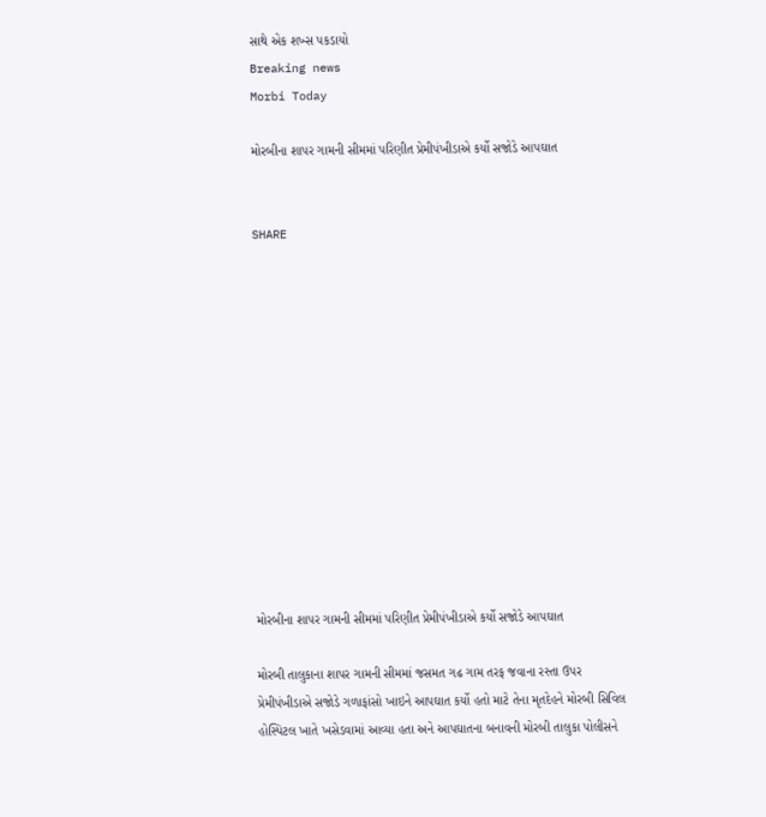સાથે એક શખ્સ પકડાયો
Breaking news
Morbi Today

મોરબીના શાપર ગામની સીમમાં પરિણીત પ્રેમીપંખીડાએ કર્યો સજોડે આપઘાત


SHARE













મોરબીના શાપર ગામની સીમમાં પરિણીત પ્રેમીપંખીડાએ કર્યો સજોડે આપઘાત

મોરબી તાલુકાના શાપર ગામની સીમમાં જસમત ગઢ ગામ તરફ જવાના રસ્તા ઉપર પ્રેમીપંખીડાએ સજોડે ગળાફાંસો ખાઇને આપઘાત કર્યો હતો માટે તેના મૃતદેહને મોરબી સિવિલ હોસ્પિટલ ખાતે ખસેડવામાં આવ્યા હતા અને આપઘાતના બનાવની મોરબી તાલુકા પોલીસને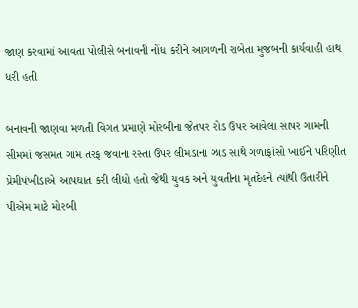જાણ કરવામાં આવતા પોલીસે બનાવની નોંધ કરીને આગળની રાબેતા મુજબની કાર્યવાહી હાથ ધરી હતી

બનાવની જાણવા મળતી વિગત પ્રમાણે મોરબીના જેતપર રોડ ઉપર આવેલા સાપર ગામની સીમમાં જસમત ગામ તરફ જવાના રસ્તા ઉપર લીમડાના ઝાડ સાથે ગળાફાંસો ખાઈને પરિણીત પ્રેમીપંખીડાએ આપઘાત કરી લીધો હતો જેથી યુવક અને યુવતીના મૃતદેહને ત્યાંથી ઉતારીને પીએમ માટે મોરબી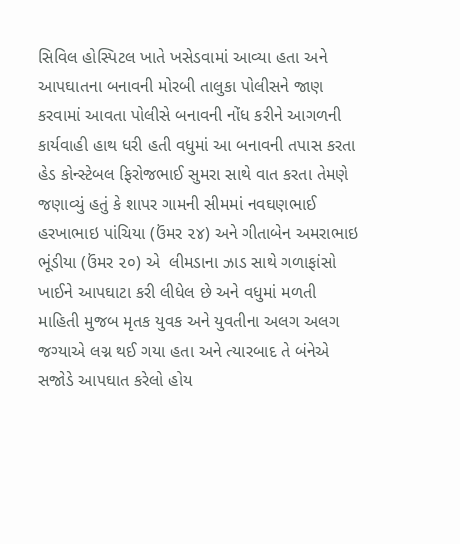સિવિલ હોસ્પિટલ ખાતે ખસેડવામાં આવ્યા હતા અને આપઘાતના બનાવની મોરબી તાલુકા પોલીસને જાણ કરવામાં આવતા પોલીસે બનાવની નોંધ કરીને આગળની કાર્યવાહી હાથ ધરી હતી વધુમાં આ બનાવની તપાસ કરતા હેડ કોન્સ્ટેબલ ફિરોજભાઈ સુમરા સાથે વાત કરતા તેમણે જણાવ્યું હતું કે શાપર ગામની સીમમાં નવઘણભાઈ હરખાભાઇ પાંચિયા (ઉંમર ૨૪) અને ગીતાબેન અમરાભાઇ ભૂંડીયા (ઉંમર ૨૦) એ  લીમડાના ઝાડ સાથે ગળાફાંસો ખાઈને આપઘાટા કરી લીધેલ છે અને વધુમાં મળતી માહિતી મુજબ મૃતક યુવક અને યુવતીના અલગ અલગ જગ્યાએ લગ્ન થઈ ગયા હતા અને ત્યારબાદ તે બંનેએ સજોડે આપઘાત કરેલો હોય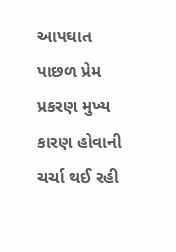આપઘાત પાછળ પ્રેમ પ્રકરણ મુખ્ય કારણ હોવાની ચર્ચા થઈ રહી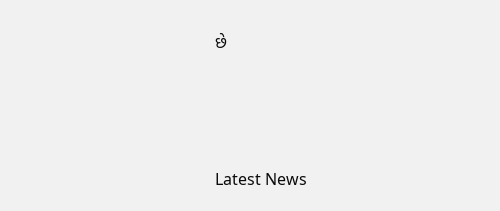છે




Latest News